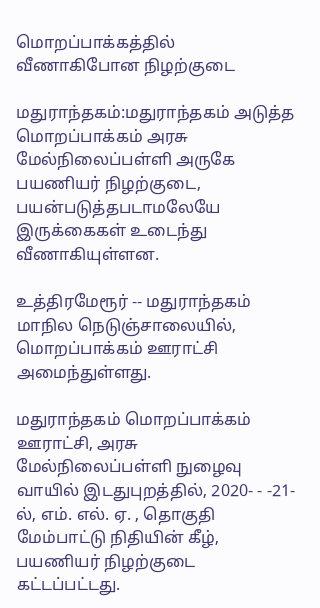மொறப்பாக்கத்தில் வீணாகிபோன நிழற்குடை

மதுராந்தகம்:மதுராந்தகம் அடுத்த மொறப்பாக்கம் அரசு மேல்நிலைப்பள்ளி அருகே பயணியர் நிழற்குடை, பயன்படுத்தபடாமலேயே இருக்கைகள் உடைந்து வீணாகியுள்ளன.

உத்திரமேரூர் -- மதுராந்தகம் மாநில நெடுஞ்சாலையில், மொறப்பாக்கம் ஊராட்சி அமைந்துள்ளது.

மதுராந்தகம் மொறப்பாக்கம் ஊராட்சி, அரசு மேல்நிலைப்பள்ளி நுழைவு வாயில் இடதுபுறத்தில், 2020- - -21-ல், எம். எல். ஏ. , தொகுதி மேம்பாட்டு நிதியின் கீழ், பயணியர் நிழற்குடை கட்டப்பட்டது.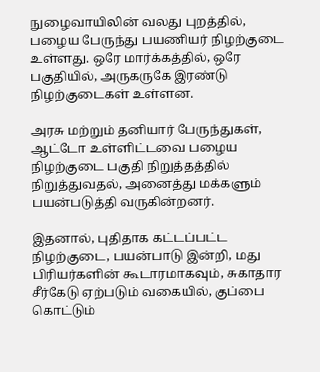நுழைவாயிலின் வலது புறத்தில், பழைய பேருந்து பயணியர் நிழற்குடை உள்ளது. ஒரே மார்க்கத்தில், ஒரே பகுதியில், அருகருகே இரண்டு நிழற்குடைகள் உள்ளன.

அரசு மற்றும் தனியார் பேருந்துகள், ஆட்டோ உள்ளிட்டவை பழைய நிழற்குடை பகுதி நிறுத்தத்தில் நிறுத்துவதல், அனைத்து மக்களும் பயன்படுத்தி வருகின்றனர்.

இதனால், புதிதாக கட்டப்பட்ட நிழற்குடை, பயன்பாடு இன்றி, மது பிரியர்களின் கூடாரமாகவும், சுகாதார சீர்கேடு ஏற்படும் வகையில், குப்பை கொட்டும்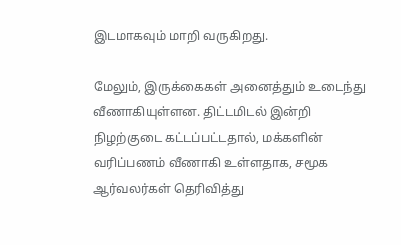இடமாகவும் மாறி வருகிறது.

மேலும், இருக்கைகள் அனைத்தும் உடைந்து வீணாகியுள்ளன. திட்டமிடல் இன்றி நிழற்குடை கட்டப்பட்டதால், மக்களின் வரிப்பணம் வீணாகி உள்ளதாக, சமூக ஆர்வலர்கள் தெரிவித்து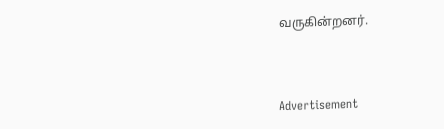வருகின்றனர்.



Advertisement